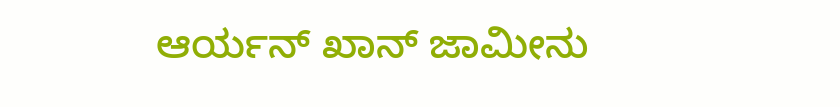ಆರ್ಯನ್ ಖಾನ್ ಜಾಮೀನು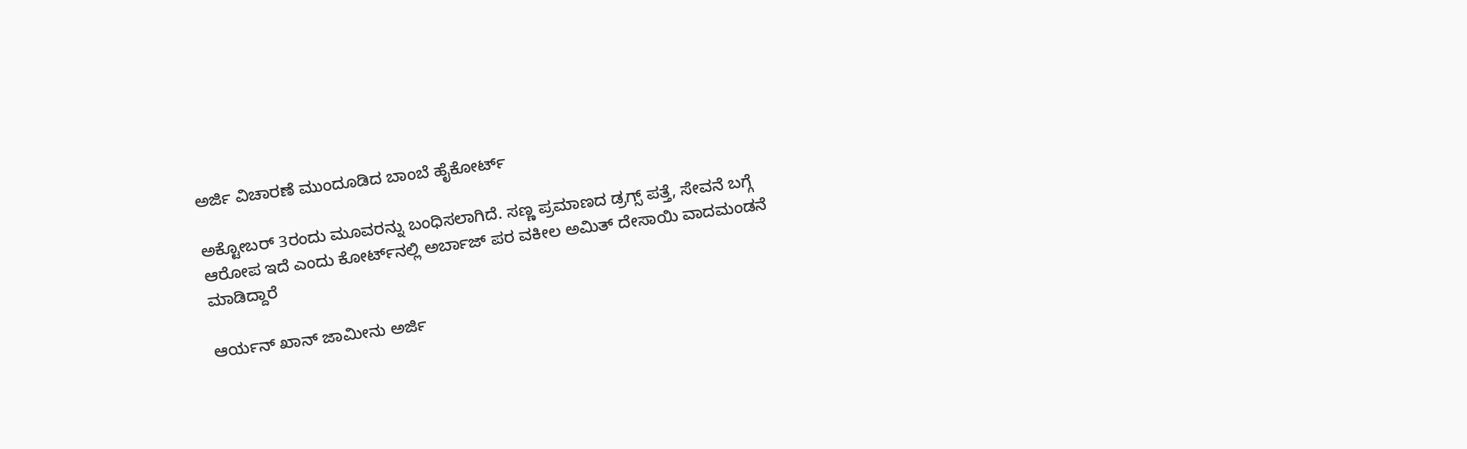ಅರ್ಜಿ ವಿಚಾರಣೆ ಮುಂದೂಡಿದ ಬಾಂಬೆ ಹೈಕೋರ್ಟ್

ಅಕ್ಟೋಬರ್ 3ರಂದು ಮೂವರನ್ನು ಬಂಧಿಸಲಾಗಿದೆ. ಸಣ್ಣ ಪ್ರಮಾಣದ ಡ್ರಗ್ಸ್ ಪತ್ತೆ, ಸೇವನೆ ಬಗ್ಗೆ ಆರೋಪ ಇದೆ ಎಂದು ಕೋರ್ಟ್‌ನಲ್ಲಿ ಅರ್ಬಾಜ್ ಪರ ವಕೀಲ ಅಮಿತ್ ದೇಸಾಯಿ ವಾದಮಂಡನೆ ಮಾಡಿದ್ದಾರೆ

ಆರ್ಯನ್ ಖಾನ್ ಜಾಮೀನು ಅರ್ಜಿ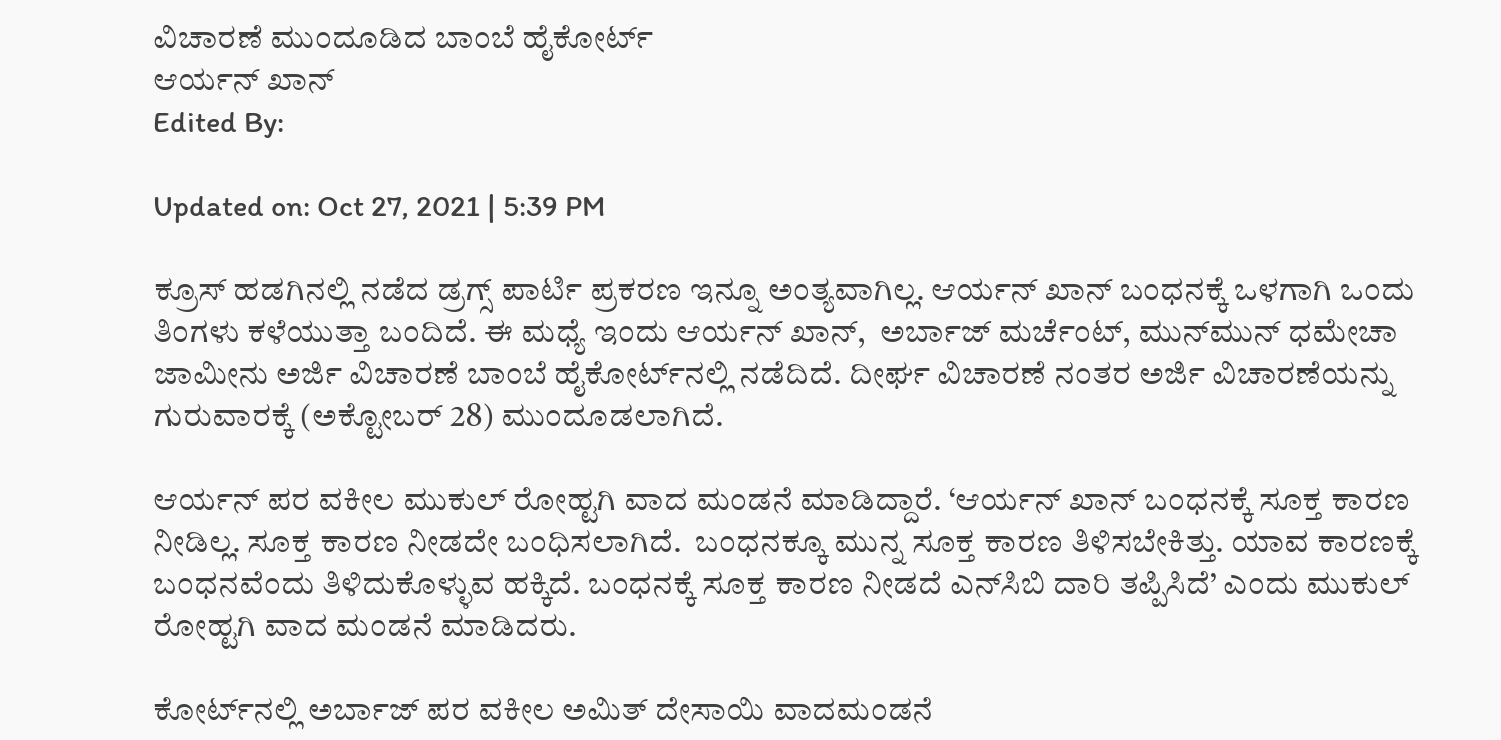ವಿಚಾರಣೆ ಮುಂದೂಡಿದ ಬಾಂಬೆ ಹೈಕೋರ್ಟ್
ಆರ್ಯನ್ ಖಾನ್
Edited By:

Updated on: Oct 27, 2021 | 5:39 PM

ಕ್ರೂಸ್‌ ಹಡಗಿನಲ್ಲಿ ನಡೆದ ಡ್ರಗ್ಸ್ ಪಾರ್ಟಿ ಪ್ರಕರಣ ಇನ್ನೂ ಅಂತ್ಯವಾಗಿಲ್ಲ. ಆರ್ಯನ್ ಖಾನ್ ಬಂಧನಕ್ಕೆ ಒಳಗಾಗಿ ಒಂದು ತಿಂಗಳು ಕಳೆಯುತ್ತಾ ಬಂದಿದೆ. ಈ ಮಧ್ಯೆ ಇಂದು ಆರ್ಯನ್ ಖಾನ್,  ಅರ್ಬಾಜ್ ಮರ್ಚೆಂಟ್, ಮುನ್‌ಮುನ್ ಧಮೇಚಾ ಜಾಮೀನು ಅರ್ಜಿ ವಿಚಾರಣೆ ಬಾಂಬೆ ಹೈಕೋರ್ಟ್‌ನಲ್ಲಿ ನಡೆದಿದೆ. ದೀರ್ಘ ವಿಚಾರಣೆ ನಂತರ ಅರ್ಜಿ ವಿಚಾರಣೆಯನ್ನು ಗುರುವಾರಕ್ಕೆ (ಅಕ್ಟೋಬರ್ 28) ಮುಂದೂಡಲಾಗಿದೆ.

ಆರ್ಯನ್ ಪರ ವಕೀಲ ಮುಕುಲ್‌ ರೋಹ್ಟಗಿ ವಾದ ಮಂಡನೆ ಮಾಡಿದ್ದಾರೆ. ‘ಆರ್ಯನ್ ಖಾನ್‌ ಬಂಧನಕ್ಕೆ ಸೂಕ್ತ ಕಾರಣ ನೀಡಿಲ್ಲ. ಸೂಕ್ತ ಕಾರಣ ನೀಡದೇ ಬಂಧಿಸಲಾಗಿದೆ.  ಬಂಧನಕ್ಕೂ ಮುನ್ನ ಸೂಕ್ತ ಕಾರಣ ತಿಳಿಸಬೇಕಿತ್ತು. ಯಾವ ಕಾರಣಕ್ಕೆ ಬಂಧನವೆಂದು ತಿಳಿದುಕೊಳ್ಳುವ ಹಕ್ಕಿದೆ. ಬಂಧನಕ್ಕೆ ಸೂಕ್ತ ಕಾರಣ ನೀಡದೆ ಎನ್‌ಸಿಬಿ ದಾರಿ ತಪ್ಪಿಸಿದೆ’ ಎಂದು ಮುಕುಲ್‌ ರೋಹ್ಟಗಿ ವಾದ ಮಂಡನೆ ಮಾಡಿದರು.

ಕೋರ್ಟ್‌ನಲ್ಲಿ ಅರ್ಬಾಜ್ ಪರ ವಕೀಲ ಅಮಿತ್ ದೇಸಾಯಿ ವಾದಮಂಡನೆ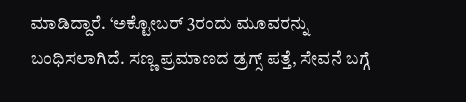ಮಾಡಿದ್ದಾರೆ. ‘ಅಕ್ಟೋಬರ್ 3ರಂದು ಮೂವರನ್ನು ಬಂಧಿಸಲಾಗಿದೆ. ಸಣ್ಣ ಪ್ರಮಾಣದ ಡ್ರಗ್ಸ್ ಪತ್ತೆ, ಸೇವನೆ ಬಗ್ಗೆ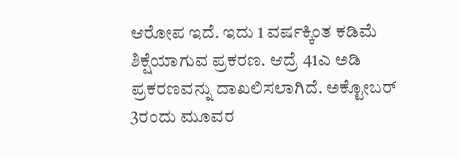ಆರೋಪ ಇದೆ. ಇದು 1 ವರ್ಷಕ್ಕಿಂತ ಕಡಿಮೆ ಶಿಕ್ಷೆಯಾಗುವ ಪ್ರಕರಣ. ಆದ್ರೆ 41ಎ ಅಡಿ ಪ್ರಕರಣವನ್ನು ದಾಖಲಿಸಲಾಗಿದೆ. ಅಕ್ಟೋಬರ್ 3ರಂದು ಮೂವರ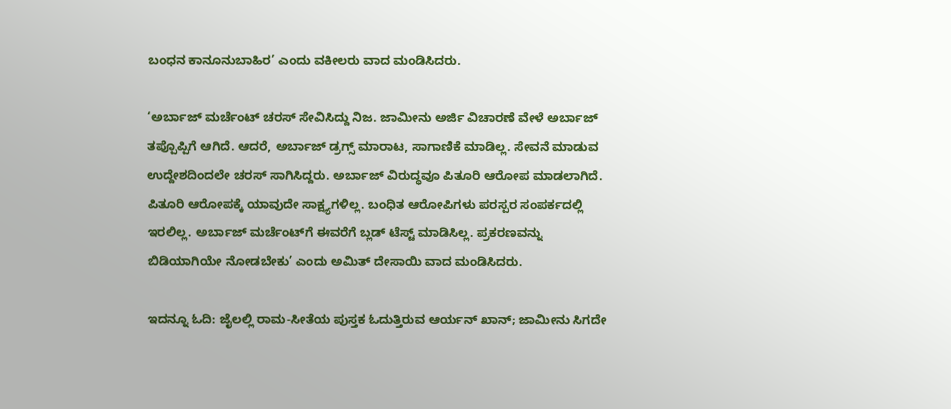ಬಂಧನ ಕಾನೂನುಬಾಹಿರ’ ಎಂದು ವಕೀಲರು ವಾದ ಮಂಡಿಸಿದರು.

‘ಅರ್ಬಾಜ್ ಮರ್ಚೆಂಟ್ ಚರಸ್ ಸೇವಿಸಿದ್ದು ನಿಜ. ಜಾಮೀನು ಅರ್ಜಿ ವಿಚಾರಣೆ ವೇಳೆ ಅರ್ಬಾಜ್ ತಪ್ಪೊಪ್ಪಿಗೆ ಆಗಿದೆ. ಆದರೆ, ಅರ್ಬಾಜ್ ಡ್ರಗ್ಸ್‌ ಮಾರಾಟ, ಸಾಗಾಣಿಕೆ ಮಾಡಿಲ್ಲ. ಸೇವನೆ ಮಾಡುವ ಉದ್ದೇಶದಿಂದಲೇ ಚರಸ್ ಸಾಗಿಸಿದ್ದರು. ಅರ್ಬಾಜ್ ವಿರುದ್ಧವೂ ಪಿತೂರಿ ಆರೋಪ ಮಾಡಲಾಗಿದೆ. ಪಿತೂರಿ ಆರೋಪಕ್ಕೆ ಯಾವುದೇ ಸಾಕ್ಷ್ಯಗಳಿಲ್ಲ. ಬಂಧಿತ ಆರೋಪಿಗಳು ಪರಸ್ಪರ ಸಂಪರ್ಕದಲ್ಲಿ ಇರಲಿಲ್ಲ. ಅರ್ಬಾಜ್ ಮರ್ಚೆಂಟ್‌ಗೆ ಈವರೆಗೆ ಬ್ಲಡ್‌ ಟೆಸ್ಟ್‌ ಮಾಡಿಸಿಲ್ಲ. ಪ್ರಕರಣವನ್ನು ಬಿಡಿಯಾಗಿಯೇ ನೋಡಬೇಕು’ ಎಂದು ಅಮಿತ್ ದೇಸಾಯಿ ವಾದ ಮಂಡಿಸಿದರು.

ಇದನ್ನೂ ಓದಿ: ಜೈಲಲ್ಲಿ ರಾಮ-ಸೀತೆಯ ಪುಸ್ತಕ ಓದುತ್ತಿರುವ ಆರ್ಯನ್ ಖಾನ್; ಜಾಮೀನು ಸಿಗದೇ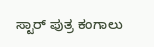ಸ್ಟಾರ್ ಪುತ್ರ ಕಂಗಾಲು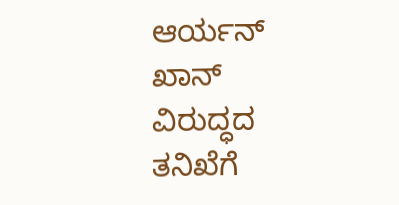ಆರ್ಯನ್ ಖಾನ್ ವಿರುದ್ಧದ ತನಿಖೆಗೆ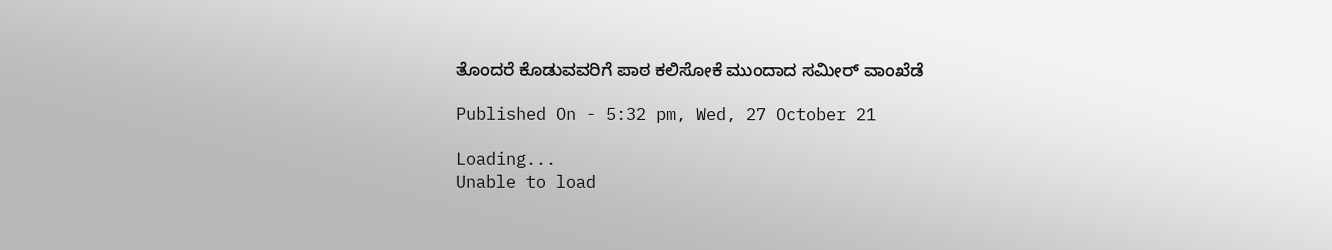ತೊಂದರೆ ಕೊಡುವವರಿಗೆ ಪಾಠ ಕಲಿಸೋಕೆ ಮುಂದಾದ ಸಮೀರ್ ವಾಂಖೆಡೆ

Published On - 5:32 pm, Wed, 27 October 21

Loading...
Unable to load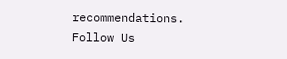recommendations.
Follow Us